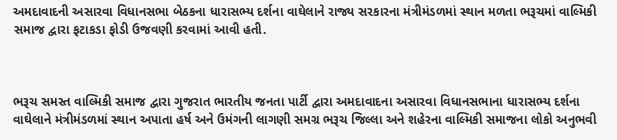અમદાવાદની અસારવા વિધાનસભા બેઠકના ધારાસભ્ય દર્શના વાઘેલાને રાજ્ય સરકારના મંત્રીમંડળમાં સ્થાન મળતા ભરૂચમાં વાલ્મિકી સમાજ દ્વારા ફટાકડા ફોડી ઉજવણી કરવામાં આવી હતી.



ભરૂચ સમસ્ત વાલ્મિકી સમાજ દ્વારા ગુજરાત ભારતીય જનતા પાર્ટી દ્વારા અમદાવાદના અસારવા વિધાનસભાના ધારાસભ્ય દર્શના વાઘેલાને મંત્રીમંડળમાં સ્થાન અપાતા હર્ષ અને ઉમંગની લાગણી સમગ્ર ભરૂચ જિલ્લા અને શહેરના વાલ્મિકી સમાજના લોકો અનુભવી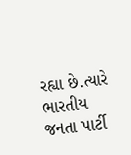રહ્યા છે.ત્યારે ભારતીય જનતા પાર્ટી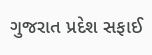ગુજરાત પ્રદેશ સફાઈ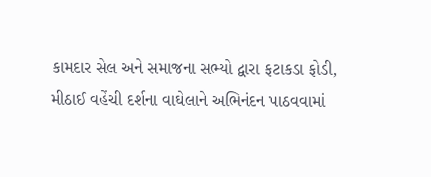કામદાર સેલ અને સમાજના સભ્યો દ્વારા ફટાકડા ફોડી, મીઠાઈ વહેંચી દર્શના વાઘેલાને અભિનંદન પાઠવવામાં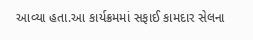આવ્યા હતા.આ કાર્યક્રમમાં સફાઈ કામદાર સેલના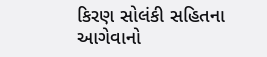કિરણ સોલંકી સહિતના આગેવાનો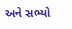અને સભ્યો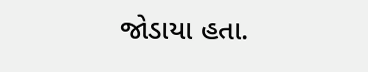જોડાયા હતા.